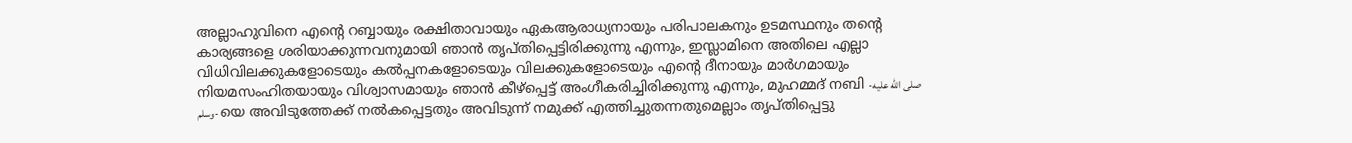അല്ലാഹുവിനെ എൻ്റെ റബ്ബായും രക്ഷിതാവായും ഏകആരാധ്യനായും പരിപാലകനും ഉടമസ്ഥനും തൻ്റെ കാര്യങ്ങളെ ശരിയാക്കുന്നവനുമായി ഞാൻ തൃപ്തിപ്പെട്ടിരിക്കുന്നു എന്നും, ഇസ്ലാമിനെ അതിലെ എല്ലാ വിധിവിലക്കുകളോടെയും കൽപ്പനകളോടെയും വിലക്കുകളോടെയും എൻ്റെ ദീനായും മാർഗമായും നിയമസംഹിതയായും വിശ്വാസമായും ഞാൻ കീഴ്പ്പെട്ട് അംഗീകരിച്ചിരിക്കുന്നു എന്നും, മുഹമ്മദ് നബി -صلى الله عليه وسلم- യെ അവിടുത്തേക്ക് നൽകപ്പെട്ടതും അവിടുന്ന് നമുക്ക് എത്തിച്ചുതന്നതുമെല്ലാം തൃപ്തിപ്പെട്ടു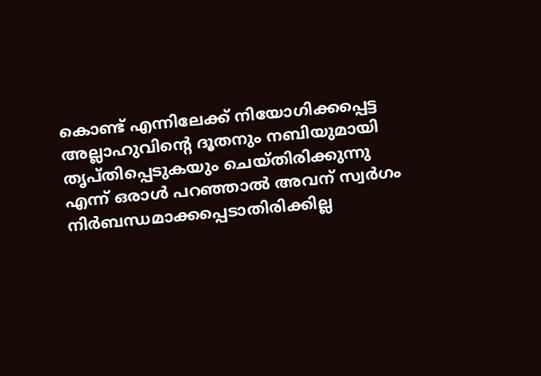കൊണ്ട് എന്നിലേക്ക് നിയോഗിക്കപ്പെട്ട അല്ലാഹുവിൻ്റെ ദൂതനും നബിയുമായി തൃപ്തിപ്പെടുകയും ചെയ്തിരിക്കുന്നു എന്ന് ഒരാൾ പറഞ്ഞാൽ അവന് സ്വർഗം നിർബന്ധമാക്കപ്പെടാതിരിക്കില്ല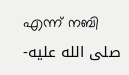എന്ന് നബി -صلى الله عليه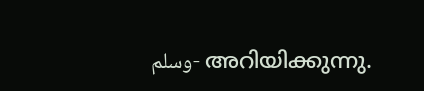وسلم- അറിയിക്കുന്നു.